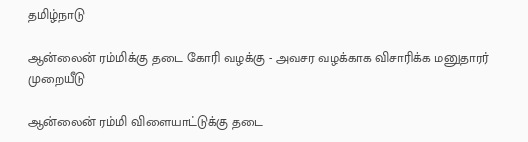தமிழ்நாடு

ஆன்லைன் ரம்மிக்கு தடை கோரி வழக்கு - அவசர வழக்காக விசாரிக்க மனுதாரர் முறையீடு

ஆன்லைன் ரம்மி விளையாட்டுக்கு தடை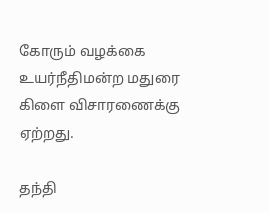கோரும் வழக்கை உயர்நீதிமன்ற மதுரை கிளை விசாரணைக்கு ஏற்றது.

தந்தி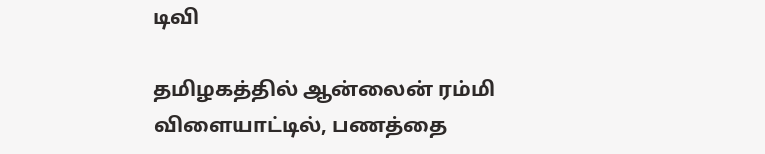டிவி

தமிழகத்தில் ஆன்லைன் ரம்மி விளையாட்டில், பணத்தை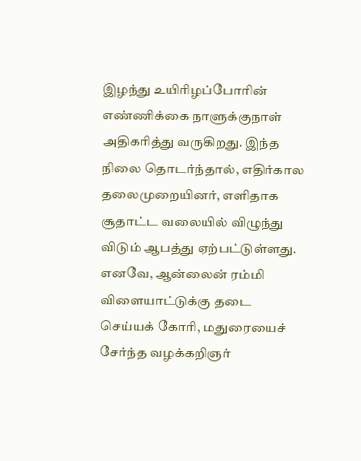இழந்து உயிரிழப்போரின் எண்ணிக்கை நாளுக்குநாள் அதிகரித்து வருகிறது. இந்த நிலை தொடர்ந்தால், எதிர்கால தலைமுறையினர், எளிதாக சூதாட்ட வலையில் விழுந்து விடும் ஆபத்து ஏற்பட்டுள்ளது. எனவே, ஆன்லைன் ரம்மி விளையாட்டுக்கு தடை செய்யக் கோரி, மதுரையைச் சேர்ந்த வழக்கறிஞர்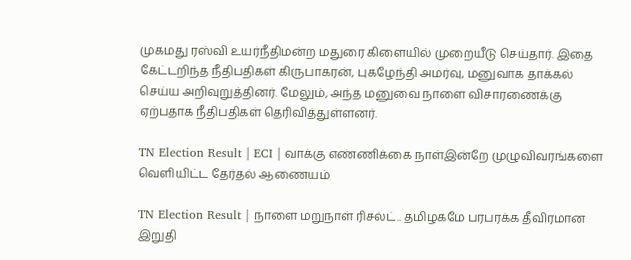முகமது ரஸ்வி உயர்நீதிமன்ற மதுரை கிளையில் முறையீடு செய்தார். இதை கேட்டறிந்த நீதிபதிகள் கிருபாகரன், புகழேந்தி அமர்வு, மனுவாக தாக்கல் செய்ய அறிவுறுத்தினர். மேலும், அந்த மனுவை நாளை விசாரணைக்கு ஏற்பதாக நீதிபதிகள் தெரிவித்துள்ளனர்.

TN Election Result | ECI | வாக்கு எண்ணிக்கை நாள்இன்றே முழுவிவரங்களை வெளியிட்ட தேர்தல் ஆணையம்

TN Election Result | நாளை மறுநாள் ரிசல்ட்.. தமிழகமே பரபரக்க தீவிரமான இறுதி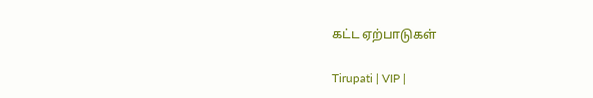கட்ட ஏற்பாடுகள்

Tirupati | VIP |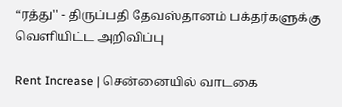“ரத்து'' - திருப்பதி தேவஸ்தானம் பக்தர்களுக்கு வெளியிட்ட அறிவிப்பு

Rent Increase | சென்னையில் வாடகை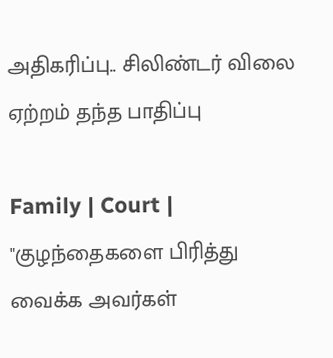அதிகரிப்பு.. சிலிண்டர் விலை ஏற்றம் தந்த பாதிப்பு

Family | Court | "குழந்தைகளை பிரித்து வைக்க அவர்கள்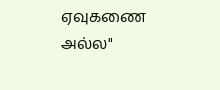ஏவுகணை அல்ல"